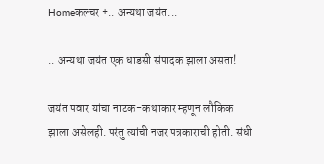Homeकल्चर +.. अन्यथा जयंत...

.. अन्यथा जयंत एक धाडसी संपादक झाला असता!

जयंत पवार यांचा नाटक-कथाकार म्हणून लौकिक झाला असेलही. परंतु त्यांची नजर पत्रकाराची होती. संधी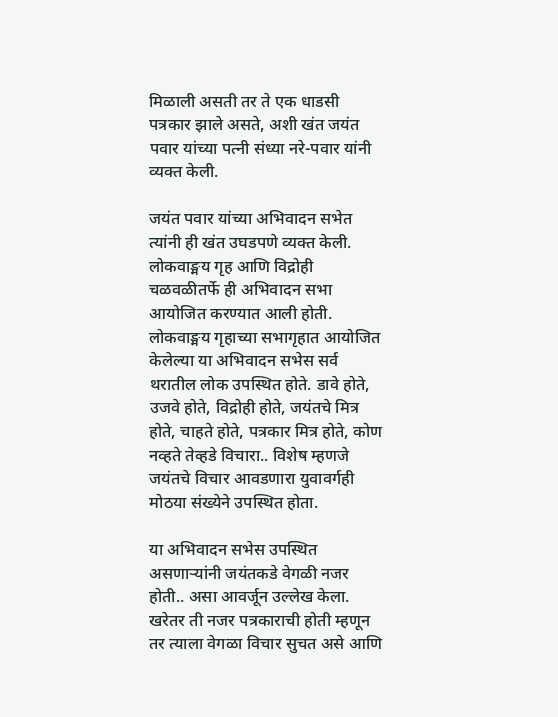मिळाली असती तर ते एक धाडसी पत्रकार झाले असते, अशी खंत जयंत पवार यांच्या पत्नी संध्या नरे-पवार यांनी व्यक्त केली.

जयंत पवार यांच्या अभिवादन सभेत त्यांनी ही खंत उघडपणे व्यक्त केली. लोकवाङ्मय गृह आणि विद्रोही चळवळीतर्फे ही अभिवादन सभा आयोजित करण्यात आली होती. लोकवाङ्मय गृहाच्या सभागृहात आयोजित केलेल्या या अभिवादन सभेस सर्व थरातील लोक उपस्थित होते. डावे होते, उजवे होते, विद्रोही होते, जयंतचे मित्र होते, चाहते होते, पत्रकार मित्र होते, कोण नव्हते तेव्हडे विचारा.. विशेष म्हणजे जयंतचे विचार आवडणारा युवावर्गही मोठया संख्येने उपस्थित होता.

या अभिवादन सभेस उपस्थित असणाऱ्यांनी जयंतकडे वेगळी नजर होती.. असा आवर्जून उल्लेख केला. खरेतर ती नजर पत्रकाराची होती म्हणून तर त्याला वेगळा विचार सुचत असे आणि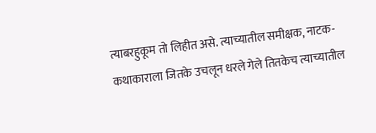त्याबरहुकूम तो लिहीत असे. त्याच्यातील समीक्षक, नाटक-कथाकाराला जितके उचलून धरले गेले तितकेच त्याच्यातील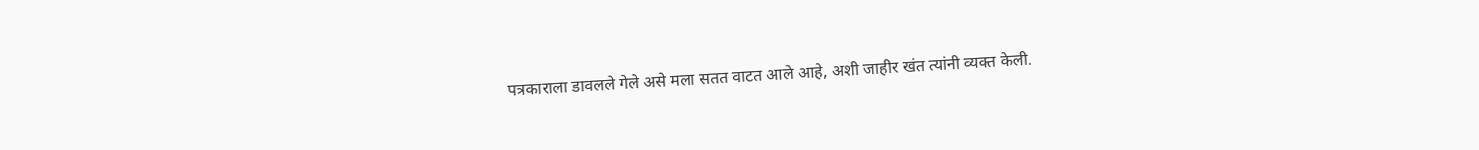पत्रकाराला डावलले गेले असे मला सतत वाटत आले आहे, अशी जाहीर खंत त्यांनी व्यक्त केली.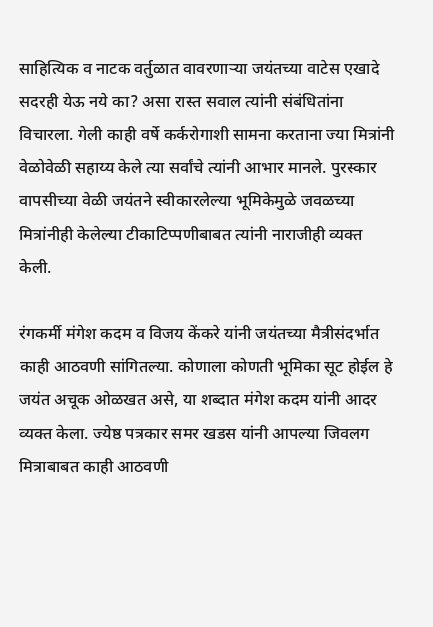साहित्यिक व नाटक वर्तुळात वावरणाऱ्या जयंतच्या वाटेस एखादे सदरही येऊ नये का? असा रास्त सवाल त्यांनी संबंधितांना विचारला. गेली काही वर्षे कर्करोगाशी सामना करताना ज्या मित्रांनी वेळोवेळी सहाय्य केले त्या सर्वांचे त्यांनी आभार मानले. पुरस्कार वापसीच्या वेळी जयंतने स्वीकारलेल्या भूमिकेमुळे जवळच्या मित्रांनीही केलेल्या टीकाटिप्पणीबाबत त्यांनी नाराजीही व्यक्त केली.

रंगकर्मी मंगेश कदम व विजय केंकरे यांनी जयंतच्या मैत्रीसंदर्भात काही आठवणी सांगितल्या. कोणाला कोणती भूमिका सूट होईल हे जयंत अचूक ओळखत असे, या शब्दात मंगेश कदम यांनी आदर व्यक्त केला. ज्येष्ठ पत्रकार समर खडस यांनी आपल्या जिवलग मित्राबाबत काही आठवणी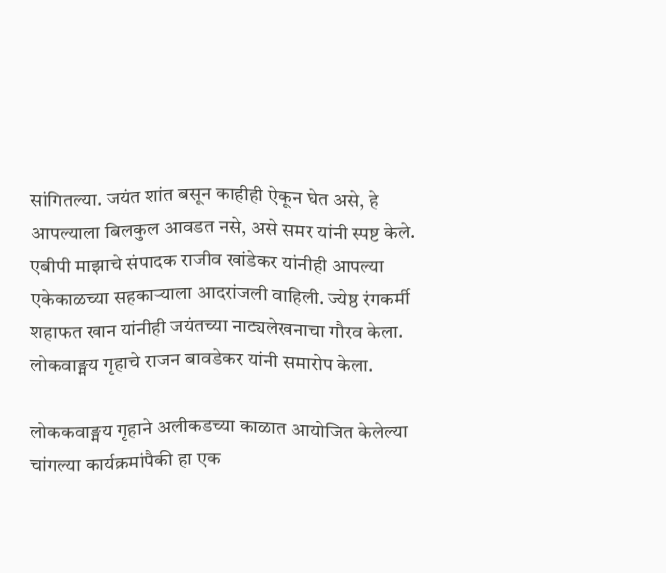सांगितल्या. जयंत शांत बसून काहीही ऐकून घेत असे, हे आपल्याला बिलकुल आवडत नसे, असे समर यांनी स्पष्ट केले. एबीपी माझाचे संपादक राजीव खांडेकर यांनीही आपल्या एकेकाळच्या सहकाऱ्याला आदरांजली वाहिली. ज्येष्ठ रंगकर्मी शहाफत खान यांनीही जयंतच्या नाट्यलेखनाचा गौरव केला. लोकवाङ्मय गृहाचे राजन बावडेकर यांनी समारोप केला.

लोककवाङ्मय गृहाने अलीकडच्या काळात आयोजित केलेल्या चांगल्या कार्यक्रमांपैकी हा एक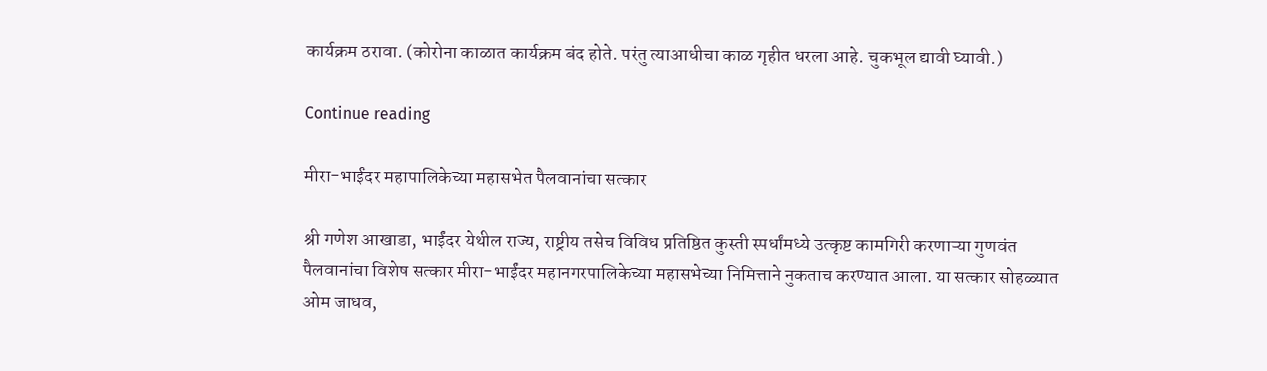कार्यक्रम ठरावा. (कोरोना काळात कार्यक्रम बंद होते. परंतु त्याआधीचा काळ गृहीत धरला आहे. चुकभूल द्यावी घ्यावी.)

Continue reading

मीरा-भाईंदर महापालिकेच्या महासभेत पैलवानांचा सत्कार

श्री गणेश आखाडा, भाईंदर येथील राज्य, राष्ट्रीय तसेच विविध प्रतिष्ठित कुस्ती स्पर्धांमध्ये उत्कृष्ट कामगिरी करणाऱ्या गुणवंत पैलवानांचा विशेष सत्कार मीरा-भाईंदर महानगरपालिकेच्या महासभेच्या निमित्ताने नुकताच करण्यात आला. या सत्कार सोहळ्यात ओम जाधव,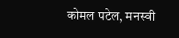कोमल पटेल, मनस्वी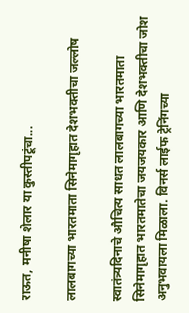राऊत, मनीषा शेलार या कुस्तीपटूंचा...

लालबागच्या भारतमाता सिनेमागृहात देशभक्तीचा जल्लोष

स्वातंत्र्यदिनाचे औचित्य साधत लालबागच्या भारतमाता सिनेमागृहात भारतमातेचा जयजयकार आणि देशभक्तीचा जोश अनुभवायला मिळाला. विनर्स लाईफ ट्रेनिंगच्या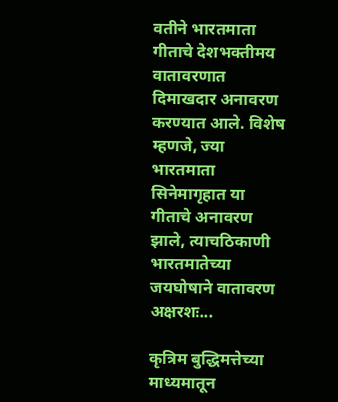वतीने भारतमाता गीताचे देशभक्तीमय वातावरणात दिमाखदार अनावरण करण्यात आले. विशेष म्हणजे, ज्या भारतमाता सिनेमागृहात या गीताचे अनावरण झाले, त्याचठिकाणी भारतमातेच्या जयघोषाने वातावरण अक्षरशः...

कृत्रिम बुद्धिमत्तेच्या माध्यमातून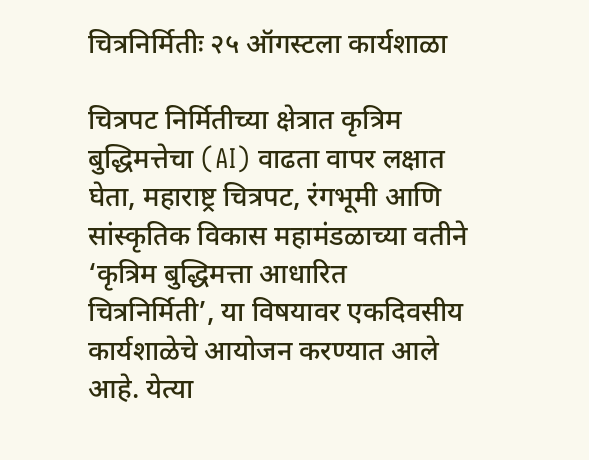चित्रनिर्मितीः २५ ऑगस्टला कार्यशाळा

चित्रपट निर्मितीच्या क्षेत्रात कृत्रिम बुद्धिमत्तेचा (AI) वाढता वापर लक्षात घेता, महाराष्ट्र चित्रपट, रंगभूमी आणि सांस्कृतिक विकास महामंडळाच्या वतीने ‘कृत्रिम बुद्धिमत्ता आधारित चित्रनिर्मिती’, या विषयावर एकदिवसीय कार्यशाळेचे आयोजन करण्यात आले आहे. येत्या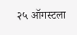२५ ऑगस्टला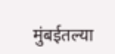मुंबईतल्या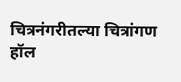चित्रनंगरीतल्या चित्रांगण हॉल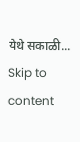येथे सकाळी...
Skip to content